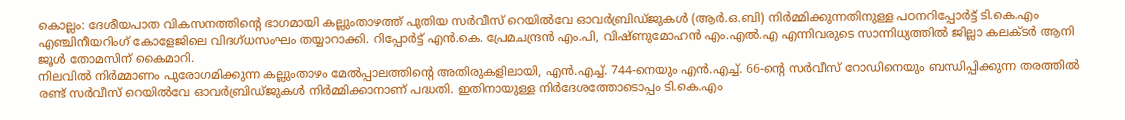കൊല്ലം: ദേശീയപാത വികസനത്തിന്റെ ഭാഗമായി കല്ലുംതാഴത്ത് പുതിയ സർവീസ് റെയിൽവേ ഓവർബ്രിഡ്ജുകൾ (ആർ.ഒ.ബി) നിർമ്മിക്കുന്നതിനുള്ള പഠനറിപ്പോർട്ട് ടി.കെ.എം എഞ്ചിനീയറിംഗ് കോളേജിലെ വിദഗ്ധസംഘം തയ്യാറാക്കി. റിപ്പോർട്ട് എൻ.കെ. പ്രേമചന്ദ്രൻ എം.പി, വിഷ്ണുമോഹൻ എം.എൽ.എ എന്നിവരുടെ സാന്നിധ്യത്തിൽ ജില്ലാ കലക്ടർ ആനി ജൂൾ തോമസിന് കൈമാറി.
നിലവിൽ നിർമ്മാണം പുരോഗമിക്കുന്ന കല്ലുംതാഴം മേൽപ്പാലത്തിന്റെ അതിരുകളിലായി, എൻ.എച്ച്. 744-നെയും എൻ.എച്ച്. 66-ന്റെ സർവീസ് റോഡിനെയും ബന്ധിപ്പിക്കുന്ന തരത്തിൽ രണ്ട് സർവീസ് റെയിൽവേ ഓവർബ്രിഡ്ജുകൾ നിർമ്മിക്കാനാണ് പദ്ധതി. ഇതിനായുള്ള നിർദേശത്തോടൊപ്പം ടി.കെ.എം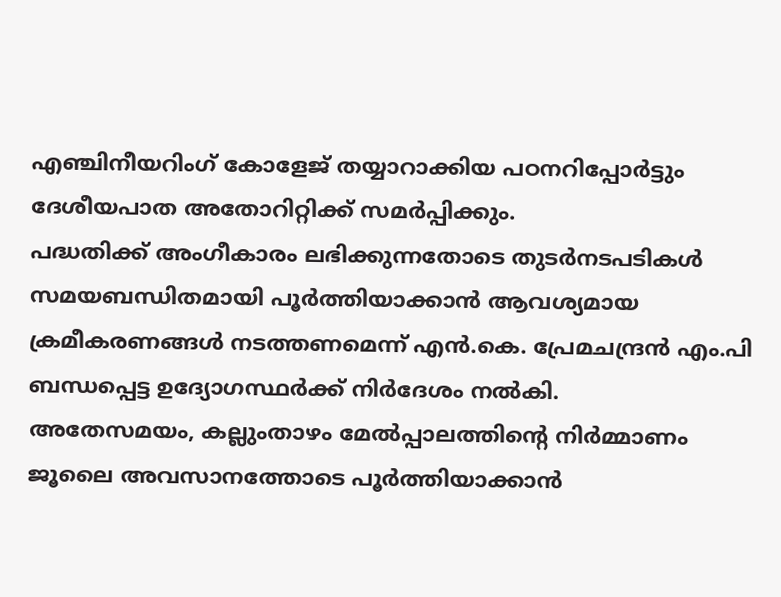എഞ്ചിനീയറിംഗ് കോളേജ് തയ്യാറാക്കിയ പഠനറിപ്പോർട്ടും ദേശീയപാത അതോറിറ്റിക്ക് സമർപ്പിക്കും.
പദ്ധതിക്ക് അംഗീകാരം ലഭിക്കുന്നതോടെ തുടർനടപടികൾ സമയബന്ധിതമായി പൂർത്തിയാക്കാൻ ആവശ്യമായ ക്രമീകരണങ്ങൾ നടത്തണമെന്ന് എൻ.കെ. പ്രേമചന്ദ്രൻ എം.പി ബന്ധപ്പെട്ട ഉദ്യോഗസ്ഥർക്ക് നിർദേശം നൽകി.
അതേസമയം, കല്ലുംതാഴം മേൽപ്പാലത്തിന്റെ നിർമ്മാണം ജൂലൈ അവസാനത്തോടെ പൂർത്തിയാക്കാൻ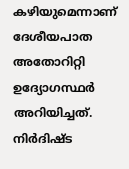കഴിയുമെന്നാണ് ദേശീയപാത അതോറിറ്റി ഉദ്യോഗസ്ഥർ അറിയിച്ചത്. നിർദിഷ്ട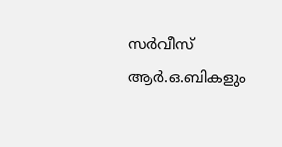സർവീസ് ആർ.ഒ.ബികളും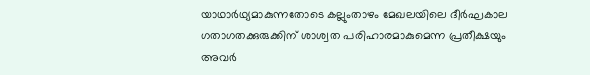യാഥാർഥ്യമാകുന്നതോടെ കല്ലുംതാഴം മേഖലയിലെ ദീർഘകാല ഗതാഗതക്കുരുക്കിന് ശാശ്വത പരിഹാരമാകുമെന്ന പ്രതീക്ഷയും അവർ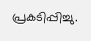പ്രകടിപ്പിച്ചു.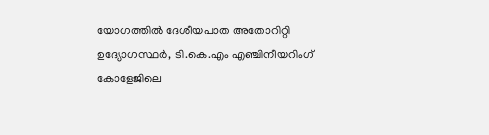യോഗത്തിൽ ദേശീയപാത അതോറിറ്റി ഉദ്യോഗസ്ഥർ, ടി.കെ.എം എഞ്ചിനീയറിംഗ് കോളേജിലെ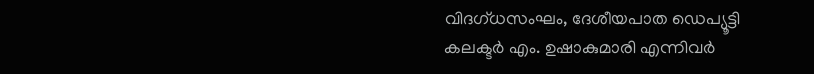വിദഗ്ധസംഘം, ദേശീയപാത ഡെപ്യൂട്ടി കലക്ടർ എം. ഉഷാകുമാരി എന്നിവർ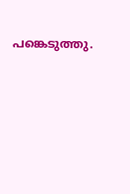പങ്കെടുത്തു.